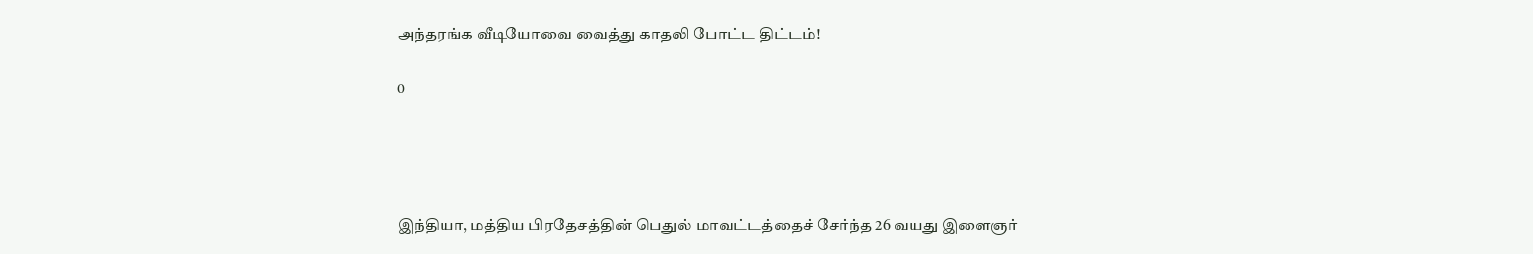அந்தரங்க வீடியோவை வைத்து காதலி போட்ட திட்டம்!

0




இந்தியா, மத்திய பிரதேசத்தின் பெதுல் மாவட்டத்தைச் சேர்ந்த 26 வயது இளைஞர்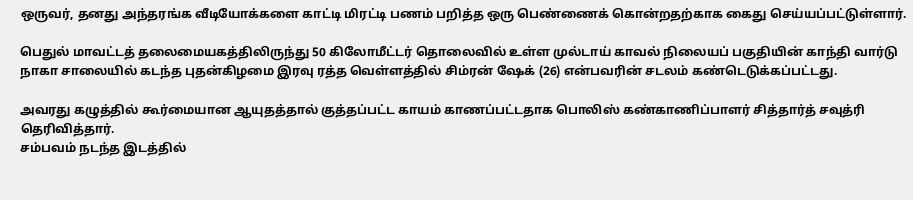ஒருவர், தனது அந்தரங்க வீடியோக்களை காட்டி மிரட்டி பணம் பறித்த ஒரு பெண்ணைக் கொன்றதற்காக கைது செய்யப்பட்டுள்ளார்.

பெதுல் மாவட்டத் தலைமையகத்திலிருந்து 50 கிலோமீட்டர் தொலைவில் உள்ள முல்டாய் காவல் நிலையப் பகுதியின் காந்தி வார்டு நாகா சாலையில் கடந்த புதன்கிழமை இரவு ரத்த வெள்ளத்தில் சிம்ரன் ஷேக் (26) என்பவரின் சடலம் கண்டெடுக்கப்பட்டது.

அவரது கழுத்தில் கூர்மையான ஆயுதத்தால் குத்தப்பட்ட காயம் காணப்பட்டதாக பொலிஸ் கண்காணிப்பாளர் சித்தார்த் சவுத்ரி தெரிவித்தார்.
சம்பவம் நடந்த இடத்தில்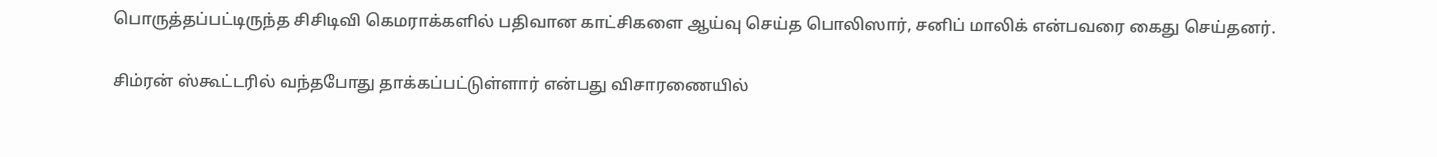பொருத்தப்பட்டிருந்த சிசிடிவி கெமராக்களில் பதிவான காட்சிகளை ஆய்வு செய்த பொலிஸார், சனிப் மாலிக் என்பவரை கைது செய்தனர்.

சிம்ரன் ஸ்கூட்டரில் வந்தபோது தாக்கப்பட்டுள்ளார் என்பது விசாரணையில்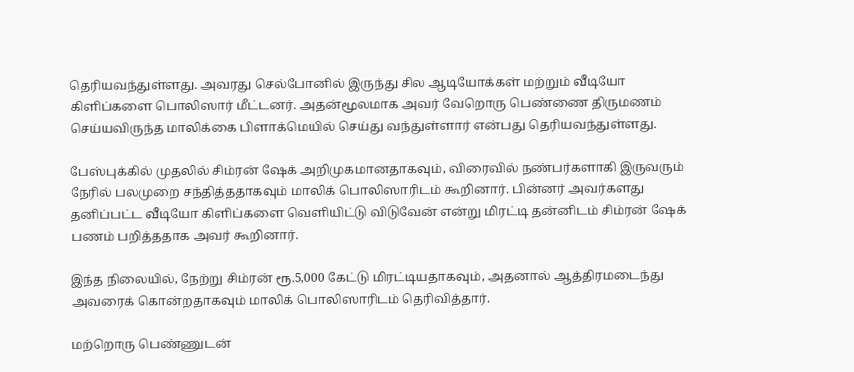தெரியவந்துள்ளது. அவரது செல்போனில் இருந்து சில ஆடியோக்கள் மற்றும் வீடியோ கிளிப்களை பொலிஸார் மீட்டனர். அதன்மூலமாக அவர் வேறொரு பெண்ணை திருமணம் செய்யவிருந்த மாலிக்கை பிளாக்மெயில் செய்து வந்துள்ளார் என்பது தெரியவந்துள்ளது.

பேஸ்புக்கில் முதலில் சிம்ரன் ஷேக் அறிமுகமானதாகவும், விரைவில் நண்பர்களாகி இருவரும் நேரில் பலமுறை சந்தித்ததாகவும் மாலிக் பொலிஸாரிடம் கூறினார். பின்னர் அவர்களது தனிப்பட்ட வீடியோ கிளிப்களை வெளியிட்டு விடுவேன் என்று மிரட்டி தன்னிடம் சிம்ரன் ஷேக் பணம் பறித்ததாக அவர் கூறினார்.

இந்த நிலையில், நேற்று சிம்ரன் ரூ.5,000 கேட்டு மிரட்டியதாகவும், அதனால் ஆத்திரமடைந்து அவரைக் கொன்றதாகவும் மாலிக் பொலிஸாரிடம் தெரிவித்தார்.

மற்றொரு பெண்ணுடன்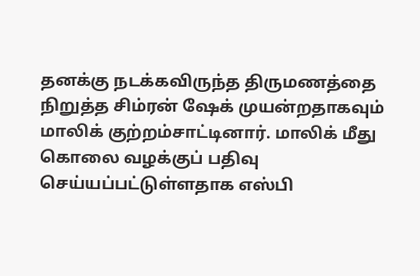தனக்கு நடக்கவிருந்த திருமணத்தை நிறுத்த சிம்ரன் ஷேக் முயன்றதாகவும் மாலிக் குற்றம்சாட்டினார். மாலிக் மீது கொலை வழக்குப் பதிவு செய்யப்பட்டுள்ளதாக எஸ்பி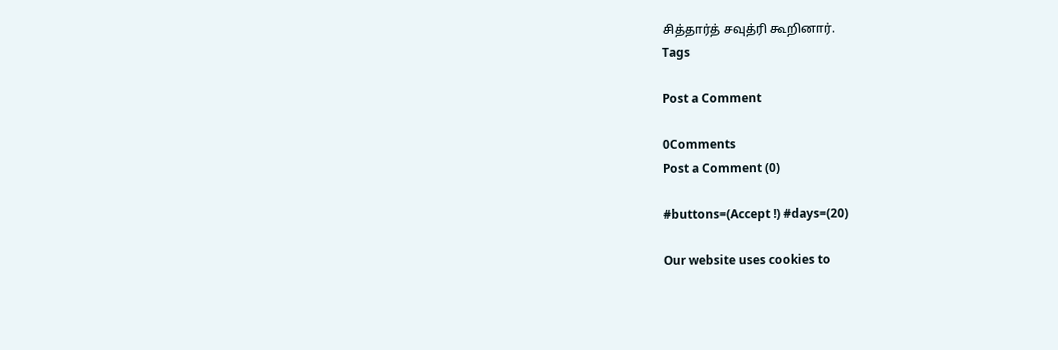சித்தார்த் சவுத்ரி கூறினார்.
Tags

Post a Comment

0Comments
Post a Comment (0)

#buttons=(Accept !) #days=(20)

Our website uses cookies to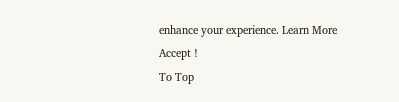enhance your experience. Learn More
Accept !
To Top